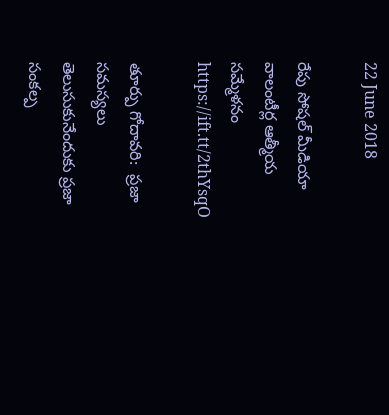22 June 2018

రేపు సోష‌ల్ మీడియా వాలంటీర్ల ఆత్మీయ స‌మ్మేళ‌నం https://ift.tt/2thYsqO

తూర్పు గోదావ‌రి:  ప్ర‌జా స‌మ‌స్య‌లు తెలుసుకునేందుకు ప్ర‌జా సంక‌ల్ప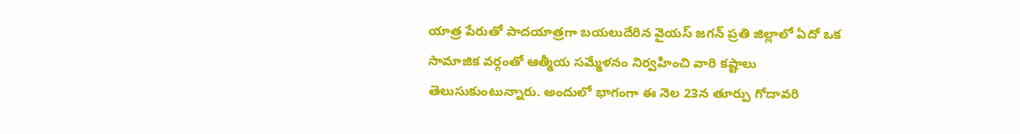యాత్ర పేరుతో పాద‌యాత్ర‌గా బ‌య‌లుదేరిన వైయ‌స్ జ‌గ‌న్ ప్ర‌తి జిల్లాలో ఏదో ఒక సామాజిక వ‌ర్గంతో ఆత్మీయ స‌మ్మేళ‌నం నిర్వ‌హించి వారి క‌ష్టాలు తెలుసుకుంటున్నారు. అందులో భాగంగా ఈ నెల 23న తూర్పు గోదావ‌రి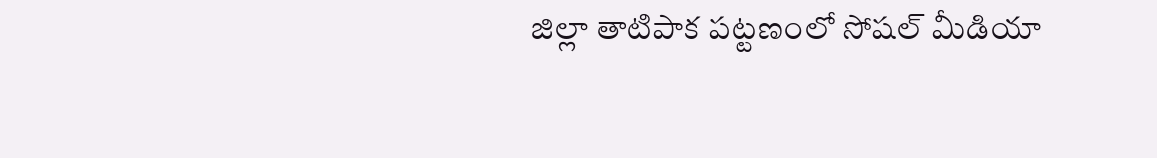జిల్లా తాటిపాక ప‌ట్ట‌ణంలో సోష‌ల్ మీడియా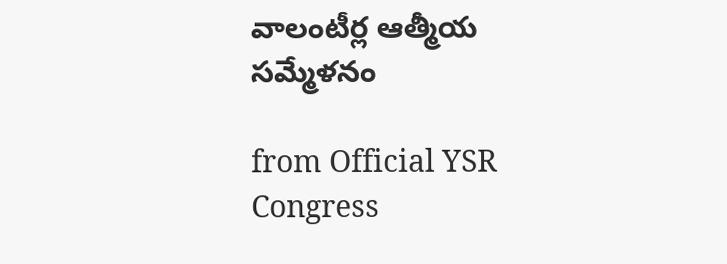వాలంటీర్ల ఆత్మీయ స‌మ్మేళ‌నం

from Official YSR Congress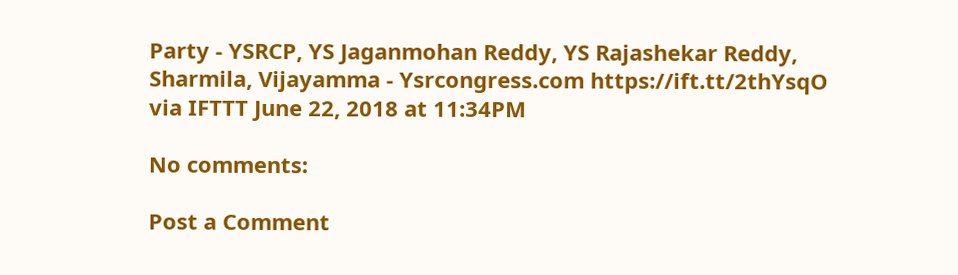Party - YSRCP, YS Jaganmohan Reddy, YS Rajashekar Reddy, Sharmila, Vijayamma - Ysrcongress.com https://ift.tt/2thYsqO
via IFTTT June 22, 2018 at 11:34PM

No comments:

Post a Comment